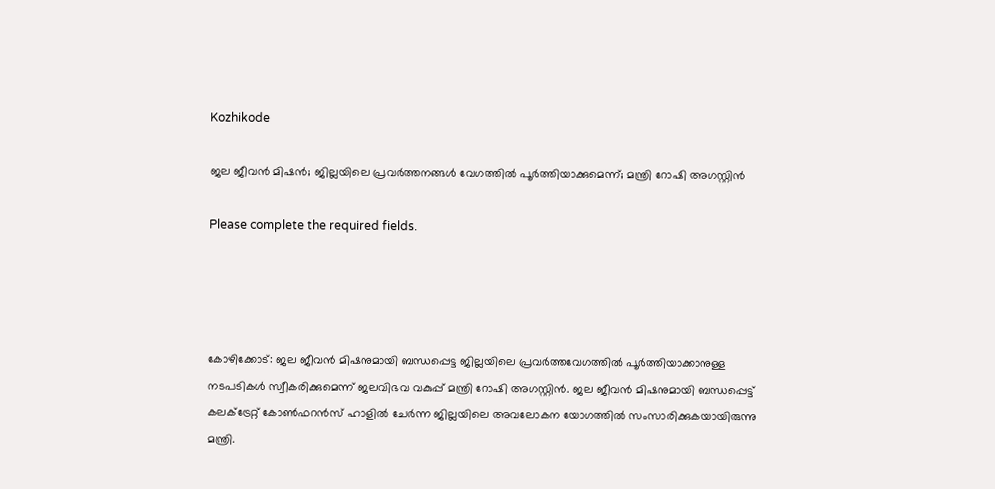Kozhikode

ജല ജീവന്‍ മിഷന്‍; ജില്ലയിലെ പ്രവര്‍ത്തനങ്ങള്‍ വേഗത്തില്‍ പൂര്‍ത്തിയാക്കുമെന്ന്; മന്ത്രി റോഷി അഗസ്റ്റിന്‍

Please complete the required fields.




കോഴിക്കോട്: ജല ജീവന്‍ മിഷനുമായി ബന്ധപ്പെട്ട ജില്ലയിലെ പ്രവര്‍ത്തവേഗത്തില്‍ പൂര്‍ത്തിയാക്കാനുള്ള നടപടികള്‍ സ്വീകരിക്കുമെന്ന് ജലവിഭവ വകുപ്പ് മന്ത്രി റോഷി അഗസ്റ്റിന്‍. ജല ജീവന്‍ മിഷനുമായി ബന്ധപ്പെട്ട് കലക്ട്രേറ്റ് കോണ്‍ഫറന്‍സ് ഹാളില്‍ ചേര്‍ന്ന ജില്ലയിലെ അവലോകന യോഗത്തില്‍ സംസാരിക്കുകയായിരുന്നു മന്ത്രി.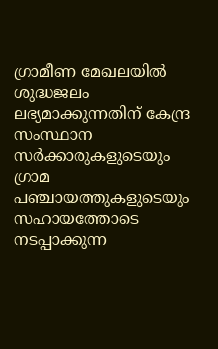ഗ്രാമീണ മേഖലയില്‍ ശുദ്ധജലം ലഭ്യമാക്കുന്നതിന് കേന്ദ്ര സംസ്ഥാന സര്‍ക്കാരുകളുടെയും ഗ്രാമ പഞ്ചായത്തുകളുടെയും സഹായത്തോടെ നടപ്പാക്കുന്ന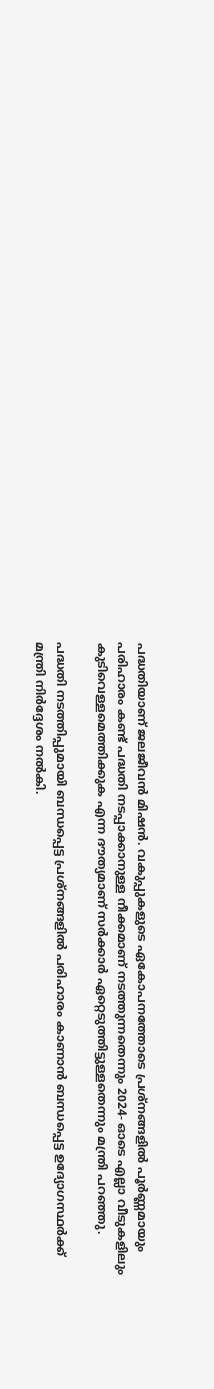പദ്ധതിയാണ് ജലജീവന്‍ മിഷന്‍. വകുപ്പുകളുടെ ഏകോപനത്തോടെ പ്രശ്‌നങ്ങളിൽ പൂര്‍ണ്ണമായും പരിഹാരം കണ്ട് പദ്ധതി നടപ്പാക്കാനുള്ള നീക്കമാണ് നടത്തുന്നതെന്നും 2024- ഓടെ എല്ലാ വീടുകളിലും കുടിവെള്ളമെത്തിക്കുക എന്ന ദൗത്യമാണ് സര്‍ക്കാര്‍ ഏറ്റെടുത്തിട്ടുള്ളതെന്നും മന്ത്രി പറഞ്ഞു.

പദ്ധതി നടത്തിപ്പുമായി ബന്ധപ്പെട്ട പ്രശ്‌നങ്ങളില്‍ പരിഹാരം കാണാന്‍ ബന്ധപ്പെട്ട ഉദ്യോഗസ്ഥര്‍ക്ക് മന്ത്രി നിര്‍ദ്ദേശം നല്‍കി.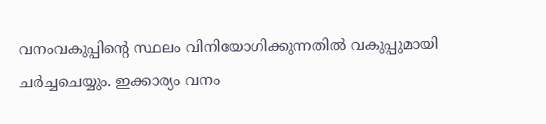വനംവകുപ്പിന്റെ സ്ഥലം വിനിയോഗിക്കുന്നതില്‍ വകുപ്പുമായി ചര്‍ച്ചചെയ്യും. ഇക്കാര്യം വനം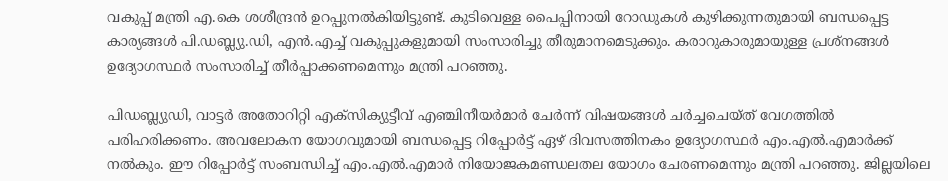വകുപ്പ് മന്ത്രി എ.കെ ശശീന്ദ്രന്‍ ഉറപ്പുനല്‍കിയിട്ടുണ്ട്. കുടിവെള്ള പൈപ്പിനായി റോഡുകള്‍ കുഴിക്കുന്നതുമായി ബന്ധപ്പെട്ട കാര്യങ്ങള്‍ പി.ഡബ്ല്യു.ഡി, എന്‍.എച്ച് വകുപ്പുകളുമായി സംസാരിച്ചു തീരുമാനമെടുക്കും. കരാറുകാരുമായുള്ള പ്രശ്‌നങ്ങള്‍ ഉദ്യോഗസ്ഥര്‍ സംസാരിച്ച് തീര്‍പ്പാക്കണമെന്നും മന്ത്രി പറഞ്ഞു.

പിഡബ്ല്യുഡി, വാട്ടര്‍ അതോറിറ്റി എക്‌സിക്യുട്ടീവ് എഞ്ചിനീയര്‍മാര്‍ ചേര്‍ന്ന് വിഷയങ്ങള്‍ ചര്‍ച്ചചെയ്ത് വേഗത്തില്‍ പരിഹരിക്കണം. അവലോകന യോഗവുമായി ബന്ധപ്പെട്ട റിപ്പോര്‍ട്ട് ഏഴ് ദിവസത്തിനകം ഉദ്യോഗസ്ഥര്‍ എം.എല്‍.എമാര്‍ക്ക് നല്‍കും. ഈ റിപ്പോര്‍ട്ട് സംബന്ധിച്ച് എം.എല്‍.എമാര്‍ നിയോജകമണ്ഡലതല യോഗം ചേരണമെന്നും മന്ത്രി പറഞ്ഞു. ജില്ലയിലെ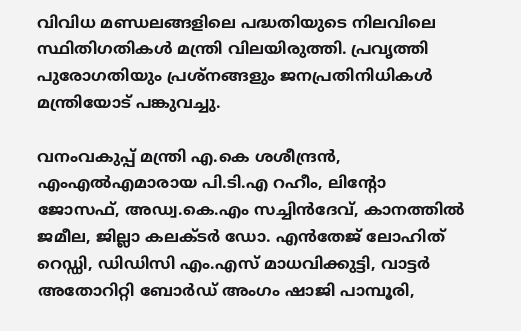വിവിധ മണ്ഡലങ്ങളിലെ പദ്ധതിയുടെ നിലവിലെ സ്ഥിതിഗതികള്‍ മന്ത്രി വിലയിരുത്തി. പ്രവൃത്തി പുരോഗതിയും പ്രശ്‌നങ്ങളും ജനപ്രതിനിധികള്‍ മന്ത്രിയോട് പങ്കുവച്ചു.

വനംവകുപ്പ് മന്ത്രി എ.കെ ശശീന്ദ്രന്‍, എംഎല്‍എമാരായ പി.ടി.എ റഹീം, ലിന്റോ ജോസഫ്, അഡ്വ.കെ.എം സച്ചിന്‍ദേവ്, കാനത്തില്‍ ജമീല, ജില്ലാ കലക്ടര്‍ ഡോ. എന്‍തേജ് ലോഹിത് റെഡ്ഡി, ഡിഡിസി എം.എസ് മാധവിക്കുട്ടി, വാട്ടര്‍ അതോറിറ്റി ബോര്‍ഡ് അംഗം ഷാജി പാമ്പൂരി,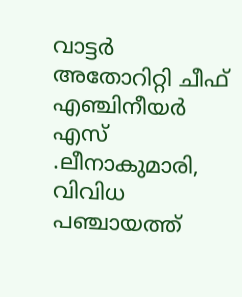വാട്ടര്‍ അതോറിറ്റി ചീഫ് എഞ്ചിനീയര്‍ എസ് .ലീനാകുമാരി, വിവിധ പഞ്ചായത്ത്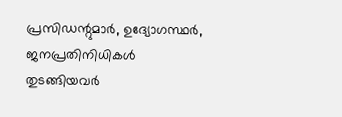പ്രസിഡന്റുമാര്‍, ഉദ്യോഗസ്ഥർ, ജനപ്രതിനിധികള്‍ തുടങ്ങിയവര്‍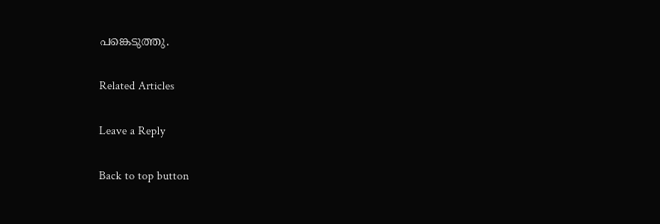പങ്കെടുത്തു.

Related Articles

Leave a Reply

Back to top button